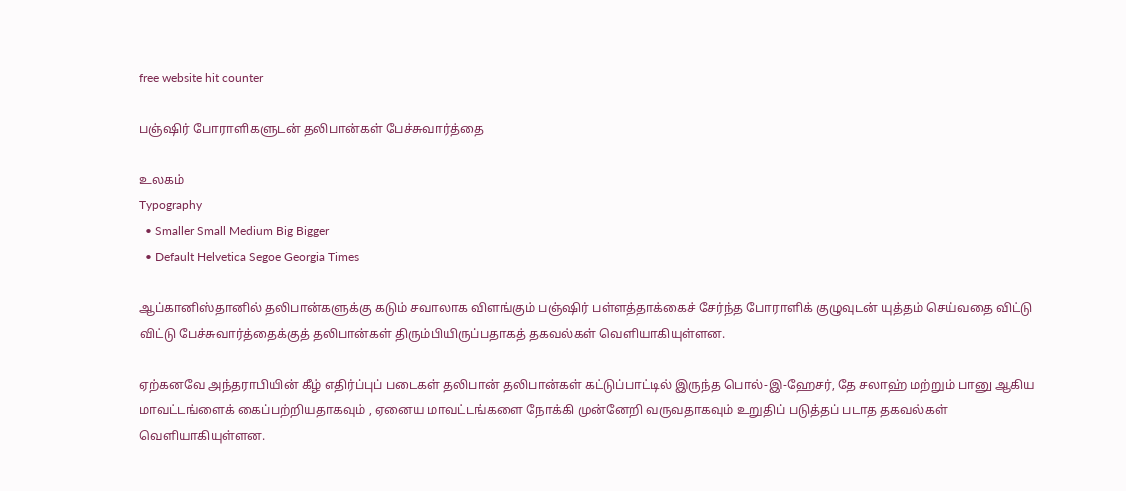free website hit counter

பஞ்ஷிர் போராளிகளுடன் தலிபான்கள் பேச்சுவார்த்தை

உலகம்
Typography
  • Smaller Small Medium Big Bigger
  • Default Helvetica Segoe Georgia Times

ஆப்கானிஸ்தானில் தலிபான்களுக்கு கடும் சவாலாக விளங்கும் பஞ்ஷிர் பள்ளத்தாக்கைச் சேர்ந்த போராளிக் குழுவுடன் யுத்தம் செய்வதை விட்டு விட்டு பேச்சுவார்த்தைக்குத் தலிபான்கள் திரும்பியிருப்பதாகத் தகவல்கள் வெளியாகியுள்ளன.

ஏற்கனவே அந்தராபியின் கீழ் எதிர்ப்புப் படைகள் தலிபான் தலிபான்கள் கட்டுப்பாட்டில் இருந்த பொல்-இ-ஹேசர், தே சலாஹ் மற்றும் பானு ஆகிய மாவட்டங்ளைக் கைப்பற்றியதாகவும் , ஏனைய மாவட்டங்களை நோக்கி முன்னேறி வருவதாகவும் உறுதிப் படுத்தப் படாத தகவல்கள் வெளியாகியுள்ளன.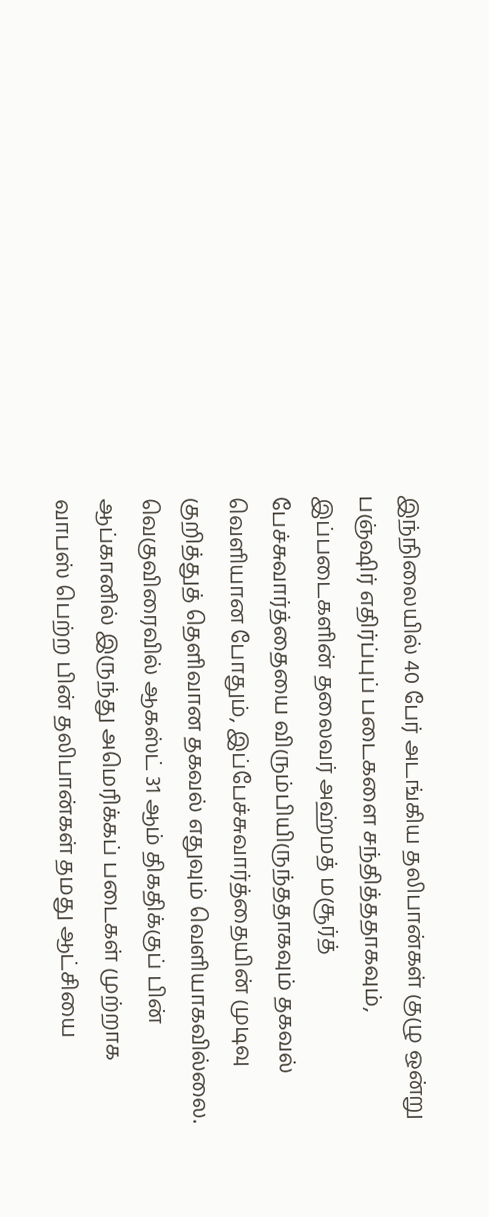இந்நிலையில் 40 பேர் அடங்கிய தலிபான்கள் குழு ஒன்று பஞ்ஷிர் எதிர்ப்புப் படைகளை சந்தித்ததாகவும், இப்படைகளின் தலைவர் அஹ்மத் மசூர்த் பேச்சுவார்த்தையை விரும்பியிருந்ததாகவும் தகவல் வெளியான போதும், இப்பேச்சுவார்த்தையின் முடிவு குறித்துத் தெளிவான தகவல் எதுவும் வெளியாகவில்லை. வெகுவிரைவில் ஆகஸ்ட் 31 ஆம் திகதிக்குப் பின் ஆப்கானில் இருந்து அமெரிக்கப் படைகள் முற்றாக வாபஸ் பெற்ற பின் தலிபான்கள் தமது ஆட்சியை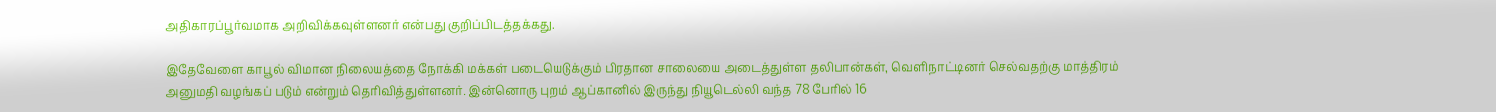அதிகாரப்பூர்வமாக அறிவிக்கவுள்ளனர் என்பது குறிப்பிடத்தக்கது.

இதேவேளை காபூல் விமான நிலையத்தை நோக்கி மக்கள் படையெடுக்கும் பிரதான சாலையை அடைத்துள்ள தலிபான்கள், வெளிநாட்டினர் செல்வதற்கு மாத்திரம் அனுமதி வழங்கப் படும் என்றும் தெரிவித்துள்ளனர். இன்னொரு புறம் ஆப்கானில் இருந்து நியூடெல்லி வந்த 78 பேரில் 16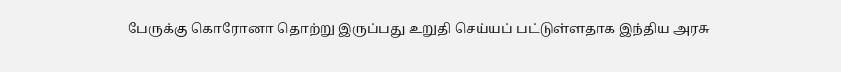பேருக்கு கொரோனா தொற்று இருப்பது உறுதி செய்யப் பட்டுள்ளதாக இந்திய அரசு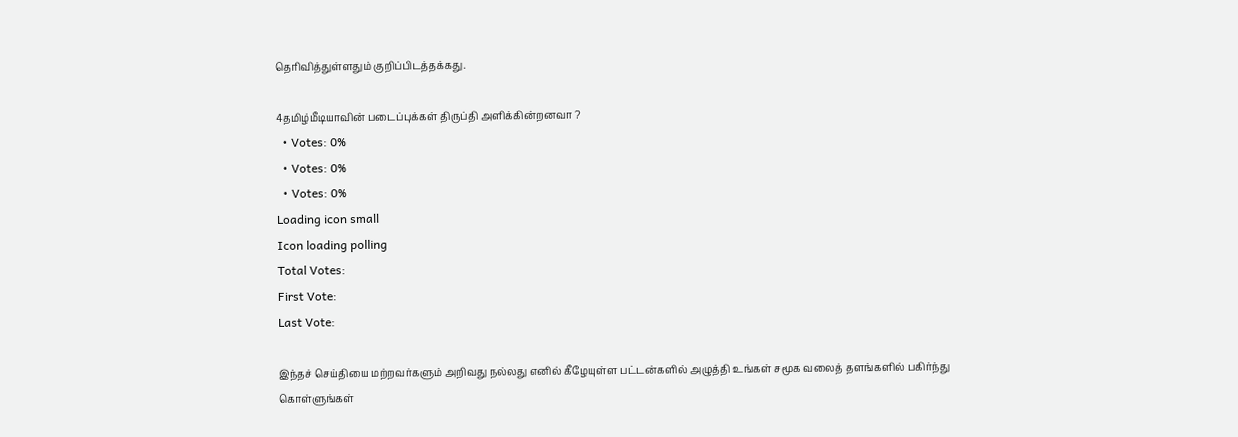தெரிவித்துள்ளதும் குறிப்பிடத்தக்கது.

4தமிழ்மீடியாவின் படைப்புக்கள் திருப்தி அளிக்கின்றனவா ?
  • Votes: 0%
  • Votes: 0%
  • Votes: 0%
Loading icon small
Icon loading polling
Total Votes:
First Vote:
Last Vote:

இந்தச் செய்தியை மற்றவர்களும் அறிவது நல்லது எனில் கீழேயுள்ள பட்டன்களில் அழுத்தி உங்கள் சமூக வலைத் தளங்களில் பகிர்ந்து கொள்ளுங்கள்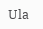Ula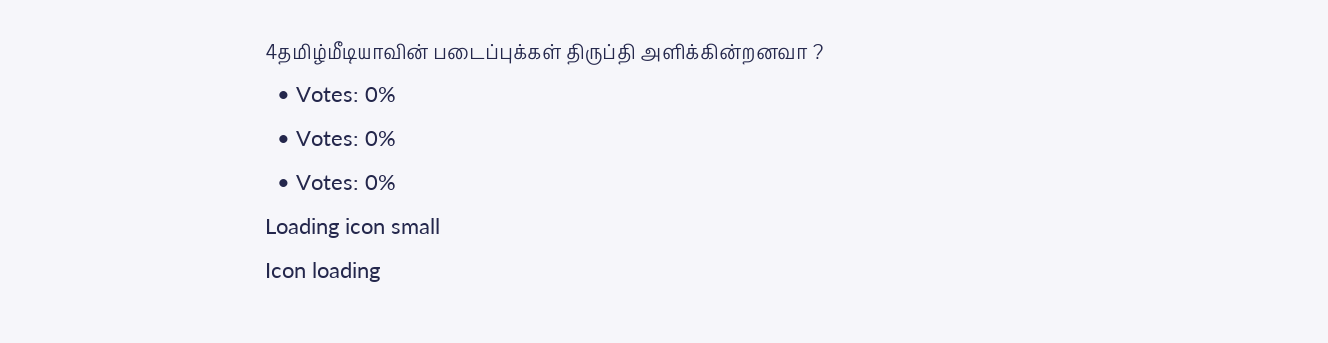4தமிழ்மீடியாவின் படைப்புக்கள் திருப்தி அளிக்கின்றனவா ?
  • Votes: 0%
  • Votes: 0%
  • Votes: 0%
Loading icon small
Icon loading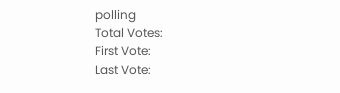polling
Total Votes:
First Vote:
Last Vote: